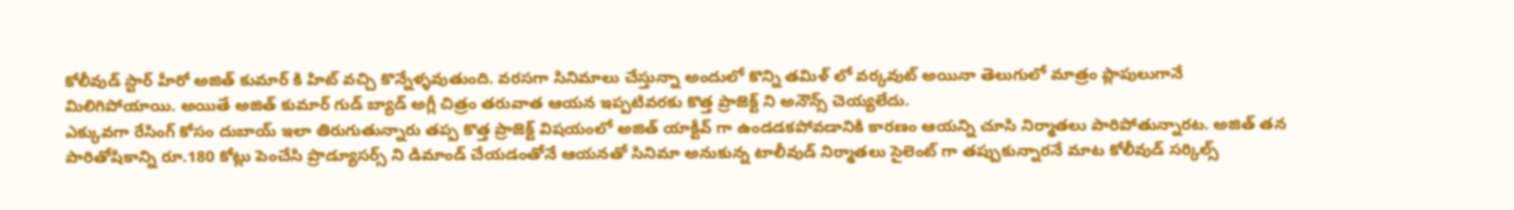కోలీవుడ్ స్టార్ హీరో అజిత్ కుమార్ కి హిట్ వచ్చి కొన్నేళ్ళవుతుంది. వరసగా సినిమాలు చేస్తున్నా అందులో కొన్ని తమిళ్ లో వర్కవుట్ అయినా తెలుగులో మాత్రం ప్లాపులుగానే మిలిగిపోయాయి. అయితే అజిత్ కుమార్ గుడ్ బ్యాడ్ అగ్లీ చిత్రం తరువాత ఆయన ఇప్పటివరకు కొత్త ప్రాజెక్ట్ ని అనౌన్స్ చెయ్యలేదు.
ఎక్కువగా రేసింగ్ కోసం దుబాయ్ ఇలా తిరుగుతున్నారు తప్ప కొత్త ప్రాజెక్ట్ విషయంలో అజిత్ యాక్టీవ్ గా ఉండడకపోవడానికి కారణం ఆయన్ని చూసి నిర్మాతలు పారిపోతున్నారట. అజిత్ తన పారితోషికాన్ని రూ.180 కోట్లు పెంచేసి ప్రొడ్యూసర్స్ ని డిమాండ్ చేయడంతోనే ఆయనతో సినిమా అనుకున్న టాలీవుడ్ నిర్మాతలు సైలెంట్ గా తప్పుకున్నారనే మాట కోలీవుడ్ సర్కిల్స్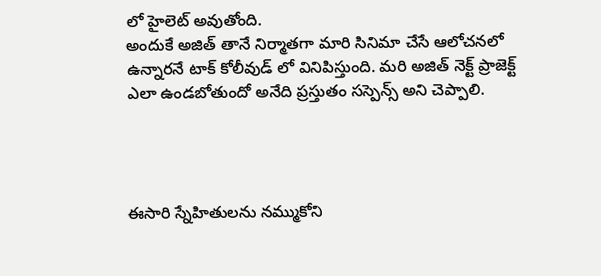లో హైలెట్ అవుతోంది.
అందుకే అజిత్ తానే నిర్మాతగా మారి సినిమా చేసే ఆలోచనలో ఉన్నారనే టాక్ కోలీవుడ్ లో వినిపిస్తుంది. మరి అజిత్ నెక్ట్ ప్రాజెక్ట్ ఎలా ఉండబోతుందో అనేది ప్రస్తుతం సస్పెన్స్ అని చెప్పాలి.




ఈసారి స్నేహితులను నమ్ముకోని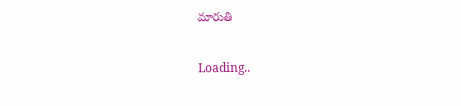మారుతి

Loading..